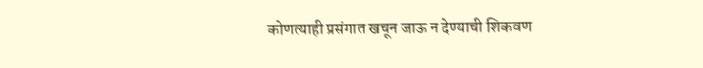कोणत्याही प्रसंगात खचून जाऊ न देण्याची शिकवण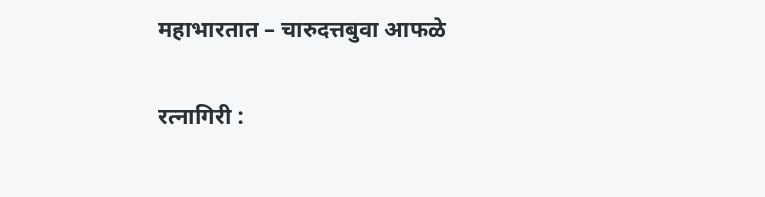महाभारतात – चारुदत्तबुवा आफळे

रत्नागिरी :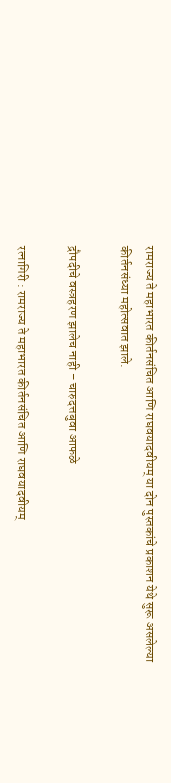रामराज्य ते महाभारत कीर्तनसंचित आणि राघवयादवीयम् या दोन पुस्तकांचे प्रकाशन येथे सुरू असलेल्या कीर्तनसंध्या महोत्सवात झाले.

द्रौपदीचे वस्त्रहरण झालेच नाही – चारुदत्तबुवा आफळे

रत्नागिरी : रामराज्य ते महाभारत कीर्तनसंचित आणि राघवयादवीयम्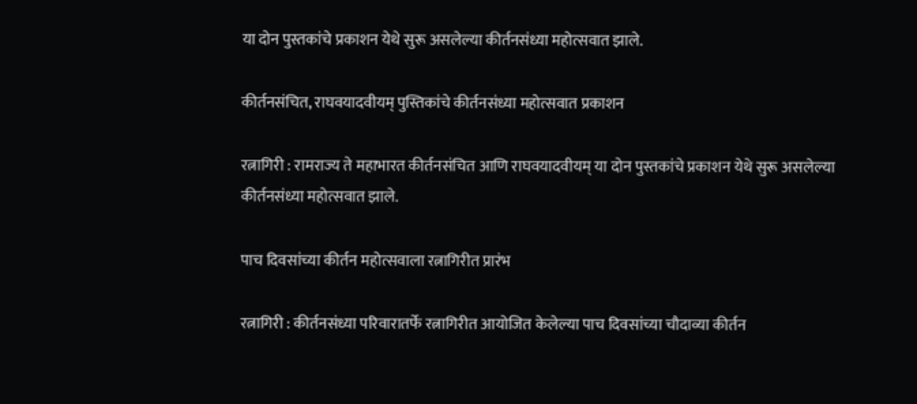या दोन पुस्तकांचे प्रकाशन येथे सुरू असलेल्या कीर्तनसंध्या महोत्सवात झाले.

कीर्तनसंचित, राघवयादवीयम् पुस्तिकांचे कीर्तनसंध्या महोत्सवात प्रकाशन

रत्नागिरी : रामराज्य ते महाभारत कीर्तनसंचित आणि राघवयादवीयम् या दोन पुस्तकांचे प्रकाशन येथे सुरू असलेल्या कीर्तनसंध्या महोत्सवात झाले.

पाच दिवसांच्या कीर्तन महोत्सवाला रत्नागिरीत प्रारंभ

रत्नागिरी : कीर्तनसंध्या परिवारातर्फे रत्नागिरीत आयोजित केलेल्या पाच दिवसांच्या चौदाव्या कीर्तन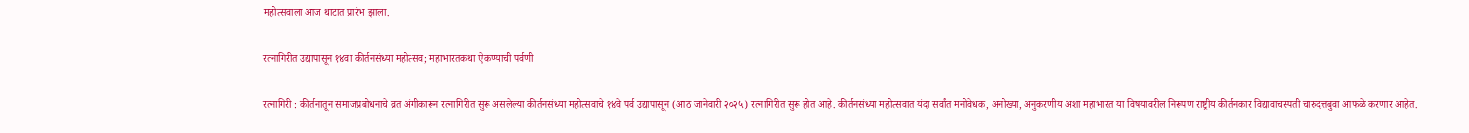महोत्सवाला आज थाटात प्रारंभ झाला.

रत्नागिरीत उद्यापासून १४वा कीर्तनसंध्या महोत्सव; महाभारतकथा ऐकण्याची पर्वणी

रत्नागिरी : कीर्तनातून समाजप्रबोधनाचे व्रत अंगीकारून रत्नागिरीत सुरू असलेल्या कीर्तनसंध्या महोत्सवाचे १४वे पर्व उद्यापासून (आठ जानेवारी २०२५) रत्नागिरीत सुरू होत आहे. कीर्तनसंध्या महोत्सवात यंदा सर्वांत मनोवेधक, अनोख्या, अनुकरणीय अशा महाभारत या विषयावरील निरूपण राष्ट्रीय कीर्तनकार विद्यावाचस्पती चारुदत्तबुवा आफळे करणार आहेत.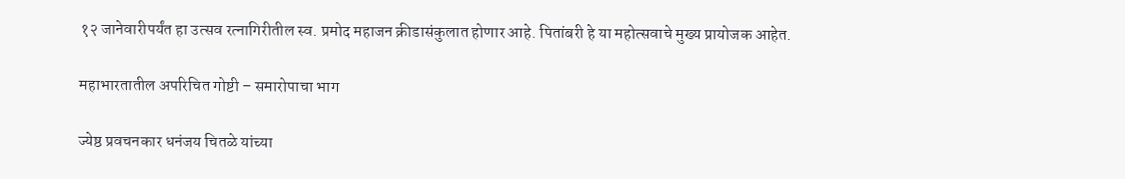१२ जानेवारीपर्यंत हा उत्सव रत्नागिरीतील स्व. प्रमोद महाजन क्रीडासंकुलात होणार आहे. पितांबरी हे या महोत्सवाचे मुख्य प्रायोजक आहेत.

महाभारतातील अपरिचित गोष्टी – समारोपाचा भाग

ज्येष्ठ प्रवचनकार धनंजय चितळे यांच्या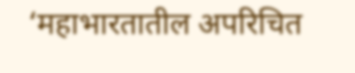‘महाभारतातील अपरिचित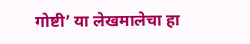गोष्टी’ या लेखमालेचा हा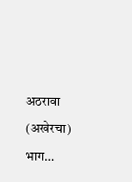अठरावा (अखेरचा) भाग…